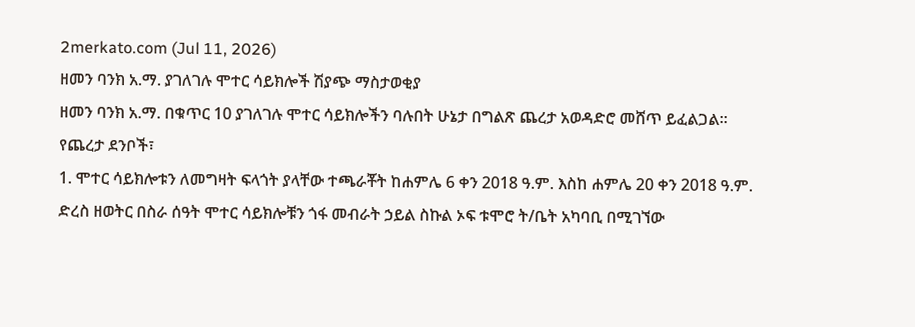2merkato.com (Jul 11, 2026)
ዘመን ባንክ አ.ማ. ያገለገሉ ሞተር ሳይክሎች ሽያጭ ማስታወቂያ
ዘመን ባንክ አ.ማ. በቁጥር 10 ያገለገሉ ሞተር ሳይክሎችን ባሉበት ሁኔታ በግልጽ ጨረታ አወዳድሮ መሸጥ ይፈልጋል።
የጨረታ ደንቦች፣
1. ሞተር ሳይክሎቱን ለመግዛት ፍላጎት ያላቸው ተጫራቾት ከሐምሌ 6 ቀን 2018 ዓ.ም. እስከ ሐምሌ 20 ቀን 2018 ዓ.ም. ድረስ ዘወትር በስራ ሰዓት ሞተር ሳይክሎቹን ጎፋ መብራት ኃይል ስኩል ኦፍ ቱሞሮ ት/ቤት አካባቢ በሚገኘው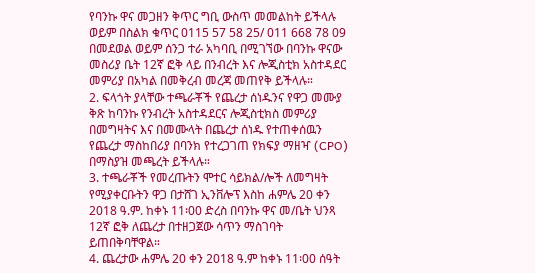የባንኩ ዋና መጋዘን ቅጥር ግቢ ውስጥ መመልከት ይችላሉ ወይም በስልክ ቁጥር 0115 57 58 25/ 011 668 78 09 በመደወል ወይም ሰንጋ ተራ አካባቢ በሚገኘው በባንኩ ዋናው መስሪያ ቤት 12ኛ ፎቅ ላይ በንብረት እና ሎጂስቲክ አስተዳደር መምሪያ በአካል በመቅረብ መረጃ መጠየቅ ይችላሉ።
2. ፍላጎት ያላቸው ተጫራቾች የጨረታ ሰነዱንና የዋጋ መሙያ ቅጽ ከባንኩ የንብረት አስተዳደርና ሎጂስቲክስ መምሪያ በመግዛትና እና በመሙላት በጨረታ ሰነዱ የተጠቀሰዉን የጨረታ ማስከበሪያ በባንክ የተረጋገጠ የክፍያ ማዘዣ (CPO) በማስያዝ መጫረት ይችላሉ።
3. ተጫራቾች የመረጡትን ሞተር ሳይክል/ሎች ለመግዛት የሚያቀርቡትን ዋጋ በታሸገ ኢንቨሎፕ እስከ ሐምሌ 20 ቀን 2018 ዓ.ም. ከቀኑ 11፡00 ድረስ በባንኩ ዋና መ/ቤት ህንጻ 12ኛ ፎቅ ለጨረታ በተዘጋጀው ሳጥን ማስገባት ይጠበቅባቸዋል።
4. ጨረታው ሐምሌ 20 ቀን 2018 ዓ.ም ከቀኑ 11፡00 ሰዓት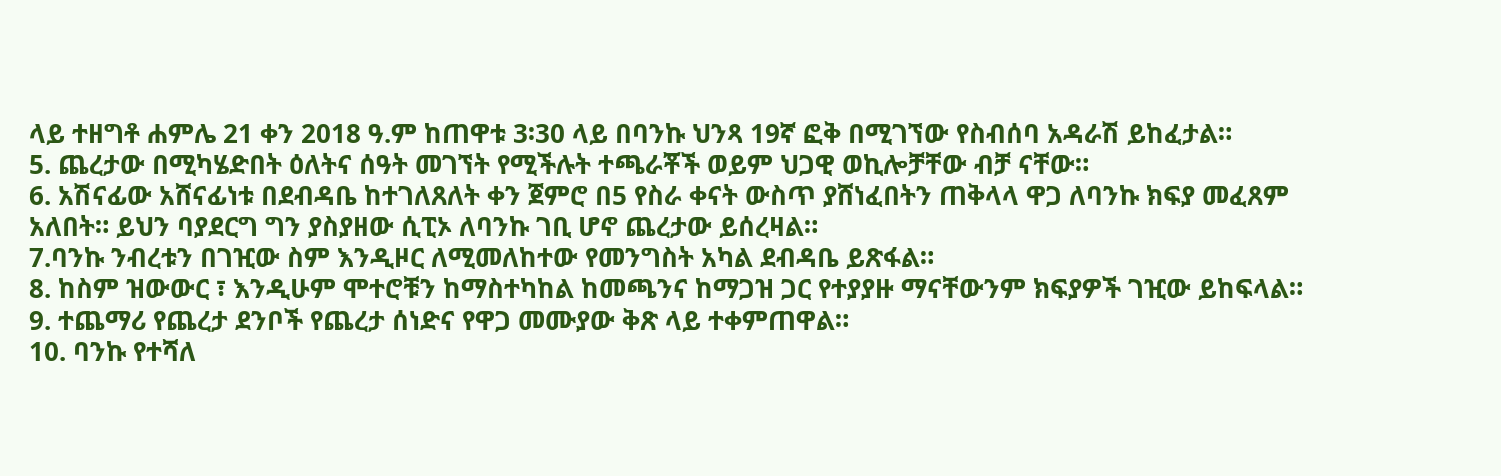ላይ ተዘግቶ ሐምሌ 21 ቀን 2018 ዓ.ም ከጠዋቱ 3፡30 ላይ በባንኩ ህንጻ 19ኛ ፎቅ በሚገኘው የስብሰባ አዳራሽ ይከፈታል።
5. ጨረታው በሚካሄድበት ዕለትና ሰዓት መገኘት የሚችሉት ተጫራቾች ወይም ህጋዊ ወኪሎቻቸው ብቻ ናቸው።
6. አሽናፊው አሸናፊነቱ በደብዳቤ ከተገለጸለት ቀን ጀምሮ በ5 የስራ ቀናት ውስጥ ያሸነፈበትን ጠቅላላ ዋጋ ለባንኩ ክፍያ መፈጸም አለበት። ይህን ባያደርግ ግን ያስያዘው ሲፒኦ ለባንኩ ገቢ ሆኖ ጨረታው ይሰረዛል።
7.ባንኩ ንብረቱን በገዢው ስም እንዲዞር ለሚመለከተው የመንግስት አካል ደብዳቤ ይጽፋል።
8. ከስም ዝውውር ፣ እንዲሁም ሞተሮቹን ከማስተካከል ከመጫንና ከማጋዝ ጋር የተያያዙ ማናቸውንም ክፍያዎች ገዢው ይከፍላል።
9. ተጨማሪ የጨረታ ደንቦች የጨረታ ሰነድና የዋጋ መሙያው ቅጽ ላይ ተቀምጠዋል።
10. ባንኩ የተሻለ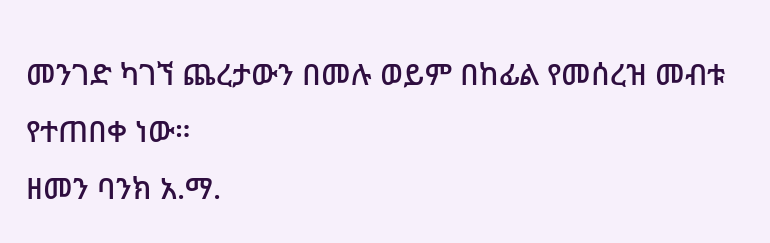መንገድ ካገኘ ጨረታውን በመሉ ወይም በከፊል የመሰረዝ መብቱ የተጠበቀ ነው።
ዘመን ባንክ አ.ማ.